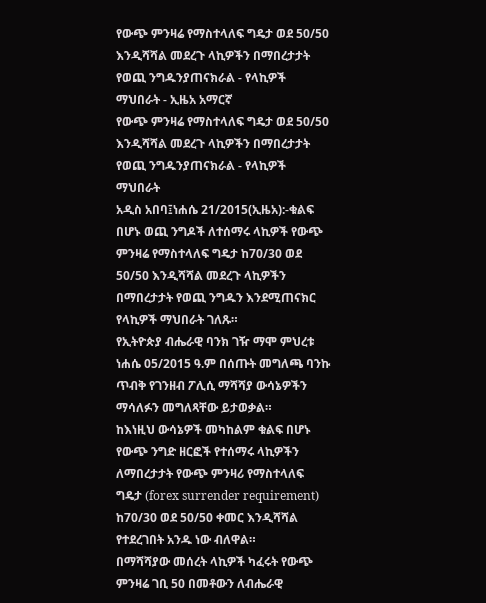የውጭ ምንዛሬ የማስተላለፍ ግዴታ ወደ 50/50 እንዲሻሻል መደረጉ ላኪዎችን በማበረታታት የወጪ ንግዱንያጠናክራል - የላኪዎች ማህበራት - ኢዜአ አማርኛ
የውጭ ምንዛሬ የማስተላለፍ ግዴታ ወደ 50/50 እንዲሻሻል መደረጉ ላኪዎችን በማበረታታት የወጪ ንግዱንያጠናክራል - የላኪዎች ማህበራት
አዲስ አበባ፤ነሐሴ 21/2015(ኢዜአ):-ቁልፍ በሆኑ ወጪ ንግዶች ለተሰማሩ ላኪዎች የውጭ ምንዛሬ የማስተላለፍ ግዴታ ከ70/30 ወደ 50/50 እንዲሻሻል መደረጉ ላኪዎችን በማበረታታት የወጪ ንግዱን እንደሚጠናክር የላኪዎች ማህበራት ገለጹ።
የኢትዮጵያ ብሔራዊ ባንክ ገዥ ማሞ ምህረቱ ነሐሴ 05/2015 ዓ.ም በሰጡት መግለጫ ባንኩ ጥብቅ የገንዘብ ፖሊሲ ማሻሻያ ውሳኔዎችን ማሳለፉን መግለጻቸው ይታወቃል።
ከእነዚህ ውሳኔዎች መካከልም ቁልፍ በሆኑ የውጭ ንግድ ዘርፎች የተሰማሩ ላኪዎችን ለማበረታታት የውጭ ምንዛሪ የማስተላለፍ ግዴታ (forex surrender requirement) ከ70/30 ወደ 50/50 ቀመር እንዲሻሻል የተደረገበት አንዱ ነው ብለዋል።
በማሻሻያው መሰረት ላኪዎች ካፈሩት የውጭ ምንዛሬ ገቢ 50 በመቶውን ለብሔራዊ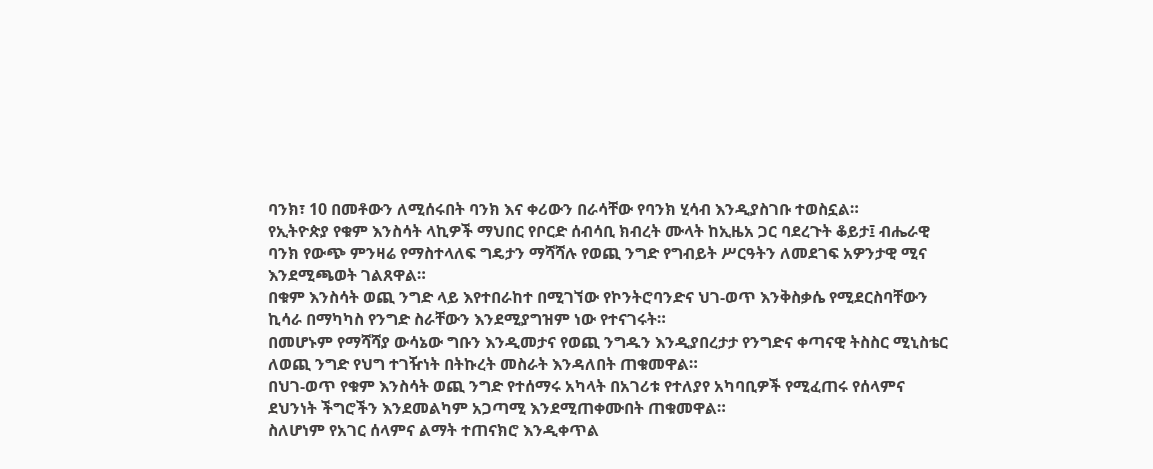ባንክ፣ 10 በመቶውን ለሚሰሩበት ባንክ እና ቀሪውን በራሳቸው የባንክ ሂሳብ እንዲያስገቡ ተወስኗል።
የኢትዮጵያ የቁም እንስሳት ላኪዎች ማህበር የቦርድ ሰብሳቢ ክብረት ሙላት ከኢዜአ ጋር ባደረጉት ቆይታ፤ ብሔራዊ ባንክ የውጭ ምንዛሬ የማስተላለፍ ግዴታን ማሻሻሉ የወጪ ንግድ የግብይት ሥርዓትን ለመደገፍ አዎንታዊ ሚና እንደሚጫወት ገልጸዋል።
በቁም እንስሳት ወጪ ንግድ ላይ እየተበራከተ በሚገኘው የኮንትሮባንድና ህገ-ወጥ እንቅስቃሴ የሚደርስባቸውን ኪሳራ በማካካስ የንግድ ስራቸውን እንደሚያግዝም ነው የተናገሩት።
በመሆኑም የማሻሻያ ውሳኔው ግቡን እንዲመታና የወጪ ንግዱን እንዲያበረታታ የንግድና ቀጣናዊ ትስስር ሚኒስቴር ለወጪ ንግድ የህግ ተገዥነት በትኩረት መስራት እንዳለበት ጠቁመዋል።
በህገ-ወጥ የቁም እንስሳት ወጪ ንግድ የተሰማሩ አካላት በአገሪቱ የተለያየ አካባቢዎች የሚፈጠሩ የሰላምና ደህንነት ችግሮችን እንደመልካም አጋጣሚ እንደሚጠቀሙበት ጠቁመዋል።
ስለሆነም የአገር ሰላምና ልማት ተጠናክሮ እንዲቀጥል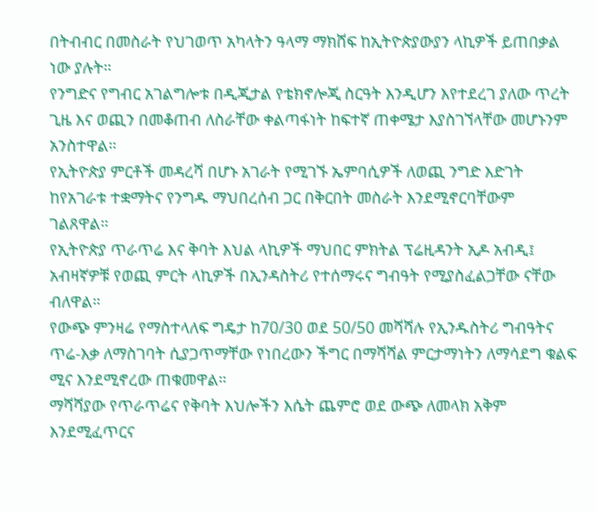በትብብር በመስራት የህገወጥ አካላትን ዓላማ ማክሸፍ ከኢትዮጵያውያን ላኪዎች ይጠበቃል ነው ያሉት።
የንግድና የግብር አገልግሎቱ በዲጂታል የቴክኖሎጂ ስርዓት እንዲሆን እየተደረገ ያለው ጥረት ጊዜ እና ወጪን በመቆጠብ ለስራቸው ቀልጣፋነት ከፍተኛ ጠቀሜታ እያስገኘላቸው መሆኑንም አንስተዋል።
የኢትዮጵያ ምርቶች መዳረሻ በሆኑ አገራት የሚገኙ ኤምባሲዎች ለወጪ ንግድ እድገት ከየአገራቱ ተቋማትና የንግዱ ማህበረሰብ ጋር በቅርበት መስራት እንደሚኖርባቸውም ገልጸዋል።
የኢትዮጵያ ጥራጥሬ እና ቅባት እህል ላኪዎች ማህበር ምክትል ፕሬዚዳንት ኢዶ አብዲ፤ አብዛኛዎቹ የወጪ ምርት ላኪዎች በኢንዳስትሪ የተሰማሩና ግብዓት የሚያስፈልጋቸው ናቸው ብለዋል።
የውጭ ምንዛሬ የማስተላለፍ ግዴታ ከ70/30 ወደ 50/50 መሻሻሉ የኢንዱስትሪ ግብዓትና ጥሬ-እቃ ለማስገባት ሲያጋጥማቸው የነበረውን ችግር በማሻሻል ምርታማነትን ለማሳደግ ቁልፍ ሚና እንደሚኖረው ጠቁመዋል።
ማሻሻያው የጥራጥሬና የቅባት እህሎችን እሴት ጨምሮ ወደ ውጭ ለመላክ አቅም እንደሚፈጥርና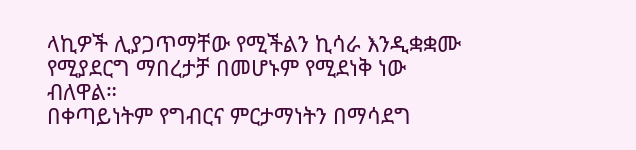ላኪዎች ሊያጋጥማቸው የሚችልን ኪሳራ እንዲቋቋሙ የሚያደርግ ማበረታቻ በመሆኑም የሚደነቅ ነው ብለዋል።
በቀጣይነትም የግብርና ምርታማነትን በማሳደግ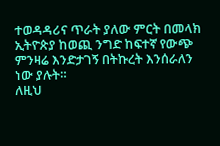ተወዳዳሪና ጥራት ያለው ምርት በመላክ ኢትዮጵያ ከወጪ ንግድ ከፍተኛ የውጭ ምንዛሬ እንድታገኝ በትኩረት እንሰራለን ነው ያሉት።
ለዚህ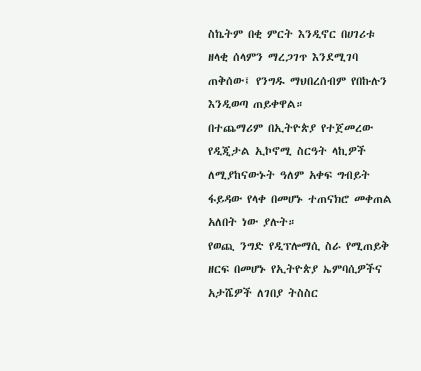ስኬትም በቂ ምርት እንዲኖር በሀገሪቱ ዘላቂ ሰላምን ማረጋገጥ እንደሚገባ ጠቅሰው፤ የንግዱ ማህበረሰብም የበኩሉን እንዲወጣ ጠይቀዋል።
በተጨማሪም በኢትዮጵያ የተጀመረው የዲጂታል ኢኮኖሚ ስርዓት ላኪዎች ለሚያከናውኑት ዓለም አቀፍ ግብይት ፋይዳው የላቀ በመሆኑ ተጠናክሮ መቀጠል አለበት ነው ያሉት።
የወጪ ንግድ የዲፕሎማሲ ስራ የሚጠይቅ ዘርፍ በመሆኑ የኢትዮጵያ ኤምባሲዎችና አታሼዎች ለገበያ ትስስር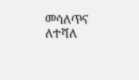መሳለጥና ለተሻለ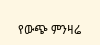የውጭ ምንዛሬ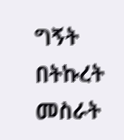ግኝት በትኩረት መስራት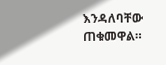እንዳለባቸው ጠቁመዋል።